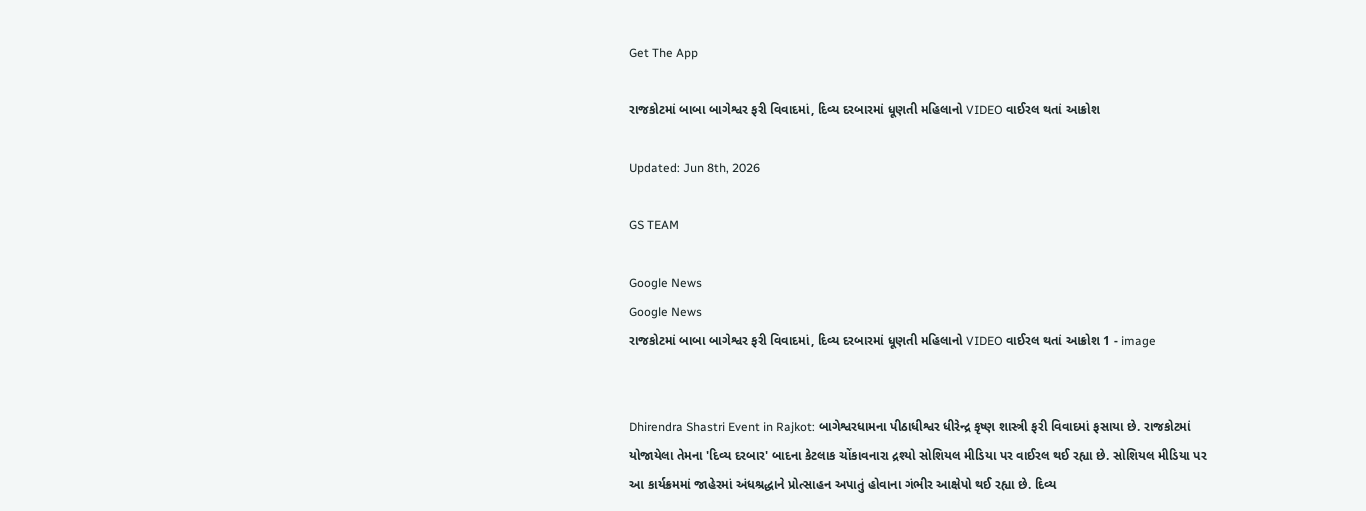Get The App

રાજકોટમાં બાબા બાગેશ્વર ફરી વિવાદમાં, દિવ્ય દરબારમાં ધૂણતી મહિલાનો VIDEO વાઈરલ થતાં આક્રોશ

Updated: Jun 8th, 2026

GS TEAM

Google News
Google News
રાજકોટમાં બાબા બાગેશ્વર ફરી વિવાદમાં, દિવ્ય દરબારમાં ધૂણતી મહિલાનો VIDEO વાઈરલ થતાં આક્રોશ 1 - image


Dhirendra Shastri Event in Rajkot: બાગેશ્વરધામના પીઠાધીશ્વર ધીરેન્દ્ર કૃષ્ણ શાસ્ત્રી ફરી વિવાદમાં ફસાયા છે. રાજકોટમાં યોજાયેલા તેમના 'દિવ્ય દરબાર' બાદના કેટલાક ચોંકાવનારા દ્રશ્યો સોશિયલ મીડિયા પર વાઈરલ થઈ રહ્યા છે. સોશિયલ મીડિયા પર આ કાર્યક્રમમાં જાહેરમાં અંધશ્રદ્ધાને પ્રોત્સાહન અપાતું હોવાના ગંભીર આક્ષેપો થઈ રહ્યા છે. દિવ્ય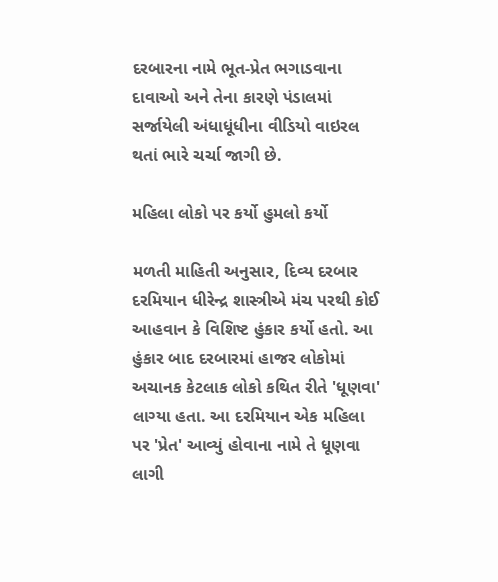દરબારના નામે ભૂત-પ્રેત ભગાડવાના દાવાઓ અને તેના કારણે પંડાલમાં સર્જાયેલી અંધાધૂંધીના વીડિયો વાઇરલ થતાં ભારે ચર્ચા જાગી છે.

મહિલા લોકો પર કર્યો હુમલો કર્યો

મળતી માહિતી અનુસાર, દિવ્ય દરબાર દરમિયાન ધીરેન્દ્ર શાસ્ત્રીએ મંચ પરથી કોઈ આહવાન કે વિશિષ્ટ હુંકાર કર્યો હતો. આ હુંકાર બાદ દરબારમાં હાજર લોકોમાં અચાનક કેટલાક લોકો કથિત રીતે 'ધૂણવા' લાગ્યા હતા. આ દરમિયાન એક મહિલા પર 'પ્રેત' આવ્યું હોવાના નામે તે ધૂણવા લાગી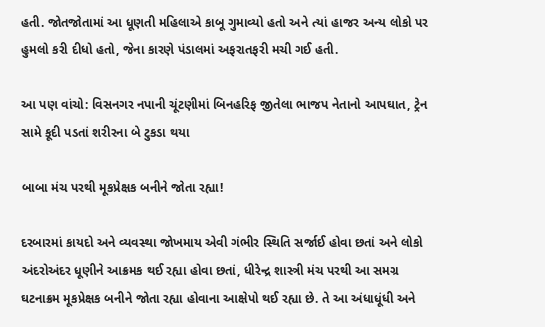હતી. જોતજોતામાં આ ધૂણતી મહિલાએ કાબૂ ગુમાવ્યો હતો અને ત્યાં હાજર અન્ય લોકો પર હુમલો કરી દીધો હતો, જેના કારણે પંડાલમાં અફરાતફરી મચી ગઈ હતી.

આ પણ વાંચો: વિસનગર નપાની ચૂંટણીમાં બિનહરિફ જીતેલા ભાજપ નેતાનો આપઘાત, ટ્રેન સામે કૂદી પડતાં શરીરના બે ટુકડા થયા

બાબા મંચ પરથી મૂકપ્રેક્ષક બનીને જોતા રહ્યા!

દરબારમાં કાયદો અને વ્યવસ્થા જોખમાય એવી ગંભીર સ્થિતિ સર્જાઈ હોવા છતાં અને લોકો અંદરોઅંદર ધૂણીને આક્રમક થઈ રહ્યા હોવા છતાં, ધીરેન્દ્ર શાસ્ત્રી મંચ પરથી આ સમગ્ર ઘટનાક્રમ મૂકપ્રેક્ષક બનીને જોતા રહ્યા હોવાના આક્ષેપો થઈ રહ્યા છે. તે આ અંધાધૂંધી અને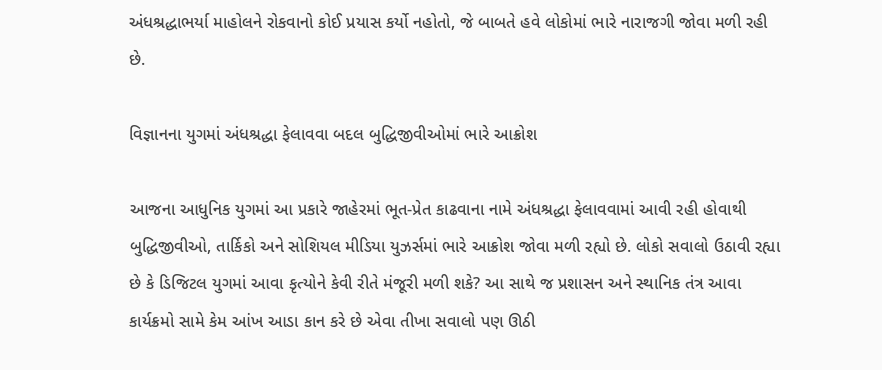અંધશ્રદ્ધાભર્યા માહોલને રોકવાનો કોઈ પ્રયાસ કર્યો નહોતો, જે બાબતે હવે લોકોમાં ભારે નારાજગી જોવા મળી રહી છે.

વિજ્ઞાનના યુગમાં અંધશ્રદ્ધા ફેલાવવા બદલ બુદ્ધિજીવીઓમાં ભારે આક્રોશ

આજના આધુનિક યુગમાં આ પ્રકારે જાહેરમાં ભૂત-પ્રેત કાઢવાના નામે અંધશ્રદ્ધા ફેલાવવામાં આવી રહી હોવાથી બુદ્ધિજીવીઓ, તાર્કિકો અને સોશિયલ મીડિયા યુઝર્સમાં ભારે આક્રોશ જોવા મળી રહ્યો છે. લોકો સવાલો ઉઠાવી રહ્યા છે કે ડિજિટલ યુગમાં આવા કૃત્યોને કેવી રીતે મંજૂરી મળી શકે? આ સાથે જ પ્રશાસન અને સ્થાનિક તંત્ર આવા કાર્યક્રમો સામે કેમ આંખ આડા કાન કરે છે એવા તીખા સવાલો પણ ઊઠી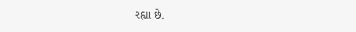રહ્યા છે.